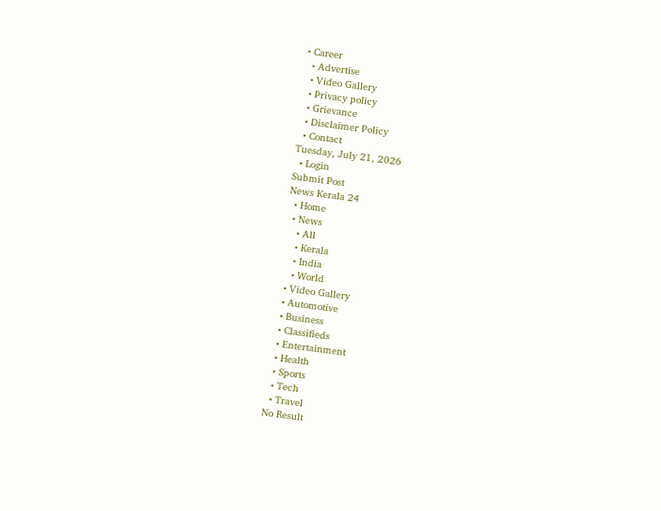• Career
  • Advertise
  • Video Gallery
  • Privacy policy
  • Grievance
  • Disclaimer Policy
  • Contact
Tuesday, July 21, 2026
  • Login
Submit Post
News Kerala 24
  • Home
  • News
    • All
    • Kerala
    • India
    • World
  • Video Gallery
  • Automotive
  • Business
  • Classifieds
  • Entertainment
  • Health
  • Sports
  • Tech
  • Travel
No Result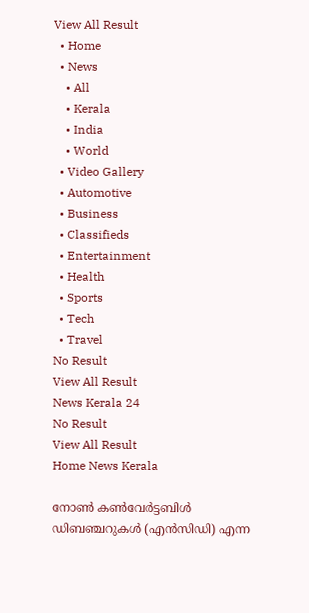View All Result
  • Home
  • News
    • All
    • Kerala
    • India
    • World
  • Video Gallery
  • Automotive
  • Business
  • Classifieds
  • Entertainment
  • Health
  • Sports
  • Tech
  • Travel
No Result
View All Result
News Kerala 24
No Result
View All Result
Home News Kerala

നോണ്‍ കണ്‍വേര്‍ട്ടബിള്‍ ഡിബഞ്ചറുകള്‍ (എന്‍സിഡി) എന്ന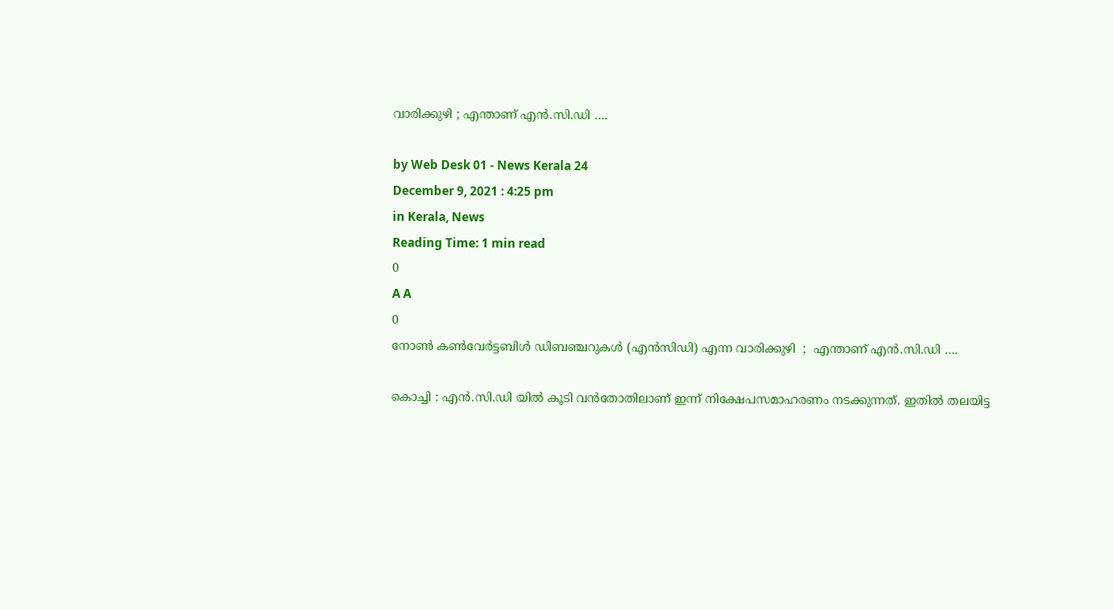വാരിക്കുഴി ; എന്താണ് എന്‍.സി.ഡി ….

by Web Desk 01 - News Kerala 24
December 9, 2021 : 4:25 pm
in Kerala, News
Reading Time: 1 min read
0
A A
0
നോണ്‍ കണ്‍വേര്‍ട്ടബിള്‍ ഡിബഞ്ചറുകള്‍ (എന്‍സിഡി) എന്ന വാരിക്കുഴി  ;  എന്താണ് എന്‍.സി.ഡി ….

കൊച്ചി : എന്‍.സി.ഡി യില്‍ കൂടി വന്‍തോതിലാണ് ഇന്ന് നിക്ഷേപസമാഹരണം നടക്കുന്നത്. ഇതില്‍ തലയിട്ട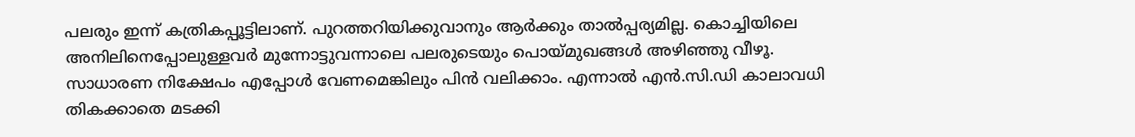പലരും ഇന്ന് കത്രികപ്പൂട്ടിലാണ്. പുറത്തറിയിക്കുവാനും ആര്‍ക്കും താല്‍പ്പര്യമില്ല. കൊച്ചിയിലെ അനിലിനെപ്പോലുള്ളവര്‍ മുന്നോട്ടുവന്നാലെ പലരുടെയും പൊയ്മുഖങ്ങള്‍ അഴിഞ്ഞു വീഴൂ. സാധാരണ നിക്ഷേപം എപ്പോള്‍ വേണമെങ്കിലും പിന്‍ വലിക്കാം. എന്നാല്‍ എന്‍.സി.ഡി കാലാവധി തികക്കാതെ മടക്കി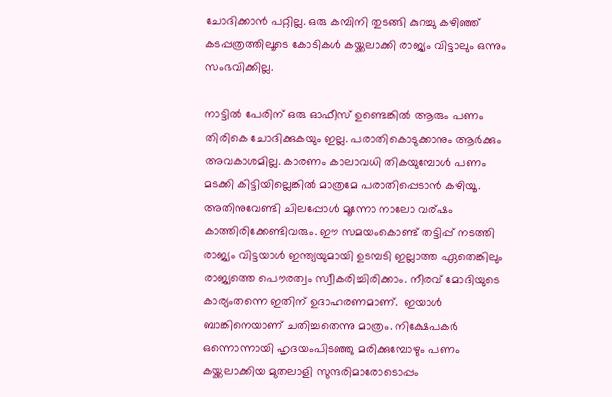ചോദിക്കാന്‍ പറ്റില്ല. ഒരു കമ്പിനി തുടങ്ങി കുറച്ചു കഴിഞ്ഞ് കടപ്പത്രത്തിലൂടെ കോടികള്‍ കയ്ക്കലാക്കി രാജ്യം വിട്ടാലും ഒന്നും സംഭവിക്കില്ല.

നാട്ടില്‍ പേരിന് ഒരു ഓഫീസ് ഉണ്ടെങ്കില്‍ ആരും പണം തിരികെ ചോദിക്കുകയും ഇല്ല. പരാതികൊടുക്കാനും ആര്‍ക്കും അവകാശമില്ല. കാരണം കാലാവധി തികയുമ്പോള്‍ പണം മടക്കി കിട്ടിയില്ലെങ്കില്‍ മാത്രമേ പരാതിപ്പെടാന്‍ കഴിയൂ. അതിനുവേണ്ടി ചിലപ്പോള്‍ മൂന്നോ നാലോ വര്ഷം കാത്തിരിക്കേണ്ടിവരും. ഈ സമയംകൊണ്ട് തട്ടിപ്പ് നടത്തി രാജ്യം വിട്ടയാള്‍ ഇന്ത്യയുമായി ഉടമ്പടി ഇല്ലാത്ത ഏതെങ്കിലും രാജ്യത്തെ പൌരത്വം സ്വീകരിച്ചിരിക്കാം. നീരവ് മോദിയുടെ കാര്യംതന്നെ ഇതിന് ഉദാഹരണമാണ്.  ഇയാള്‍ ബാങ്കിനെയാണ് ചതിച്ചതെന്നു മാത്രം. നിക്ഷേപകര്‍ ഒന്നൊന്നായി ഹൃദയംപിടഞ്ഞു മരിക്കുമ്പോഴും പണം കയ്ക്കലാക്കിയ മുതലാളി സുന്ദരിമാരോടൊപ്പം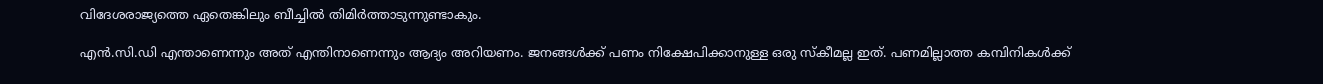വിദേശരാജ്യത്തെ ഏതെങ്കിലും ബീച്ചില്‍ തിമിര്‍ത്താടുന്നുണ്ടാകും.

എന്‍.സി.ഡി എന്താണെന്നും അത് എന്തിനാണെന്നും ആദ്യം അറിയണം. ജനങ്ങള്‍ക്ക്‌ പണം നിക്ഷേപിക്കാനുള്ള ഒരു സ്കീമല്ല ഇത്. പണമില്ലാത്ത കമ്പിനികള്‍ക്ക്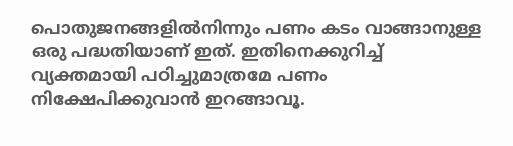പൊതുജനങ്ങളില്‍നിന്നും പണം കടം വാങ്ങാനുള്ള ഒരു പദ്ധതിയാണ് ഇത്. ഇതിനെക്കുറിച്ച്‌ വ്യക്തമായി പഠിച്ചുമാത്രമേ പണം നിക്ഷേപിക്കുവാന്‍ ഇറങ്ങാവൂ.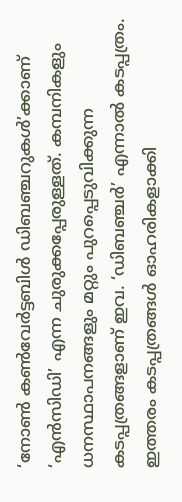‘നോണ്‍ കണ്‍വേര്‍ട്ടബിള്‍ ഡിബഞ്ചറുകള്‍’ക്കാണ് ‘എന്‍സിഡി’ എന്ന ചുരുക്കപ്പേരുള്ളത്. കമ്പനികളും ധനസ്ഥാപനങ്ങളും മറ്റും പുറപ്പെടുവിക്കുന്ന കടപ്പത്രങ്ങളാണ് ഇവ. ‘ഡിബഞ്ചര്‍’ എന്നാല്‍ കടപ്പത്രം. ഇത്തരം കടപ്പത്രങ്ങള്‍ ഓഹരികളാക്കി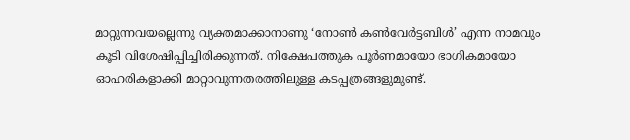മാറ്റുന്നവയല്ലെന്നു വ്യക്തമാക്കാനാണു ‘നോണ്‍ കണ്‍വേര്‍ട്ടബിള്‍’ എന്ന നാമവും കൂടി വിശേഷിപ്പിച്ചിരിക്കുന്നത്. നിക്ഷേപത്തുക പൂര്‍ണമായോ ഭാഗികമായോ ഓഹരികളാക്കി മാറ്റാവുന്നതരത്തിലുള്ള കടപ്പത്രങ്ങളുമുണ്ട്.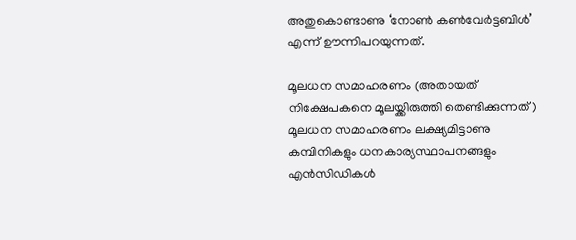അതുകൊണ്ടാണു ‘നോണ്‍ കണ്‍വേര്‍ട്ടബിള്‍’ എന്ന് ഊന്നിപറയുന്നത്.

മൂലധന സമാഹരണം (അതായത് നിക്ഷേപകനെ മൂലയ്ക്കിരുത്തി തെണ്ടിക്കുന്നത്)
മൂലധന സമാഹരണം ലക്ഷ്യമിട്ടാണു കമ്പിനികളും ധനകാര്യസ്ഥാപനങ്ങളും എന്‍സിഡികള്‍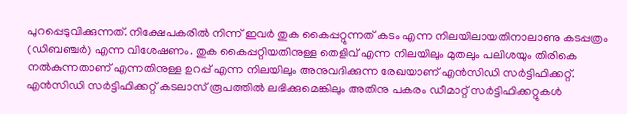പുറപ്പെടുവിക്കുന്നത്. നിക്ഷേപകരില്‍ നിന്ന് ഇവര്‍ തുക കൈപ്പറ്റുന്നത് കടം എന്ന നിലയിലായതിനാലാണു കടപ്പത്രം (ഡിബഞ്ചര്‍) എന്ന വിശേഷണം. തുക കൈപ്പറ്റിയതിനുള്ള തെളിവ് എന്ന നിലയിലും മുതലും പലിശയും തിരികെ നല്‍കുന്നതാണ് എന്നതിനുള്ള ഉറപ്പ് എന്ന നിലയിലും അനുവദിക്കുന്ന രേഖയാണ് എന്‍സിഡി സര്‍ട്ടിഫിക്കറ്റ്. എന്‍സിഡി സര്‍ട്ടിഫിക്കറ്റ് കടലാസ് രൂപത്തില്‍ ലഭിക്കുമെങ്കിലും അതിനു പകരം ഡീമാറ്റ് സര്‍ട്ടിഫിക്കറ്റുകള്‍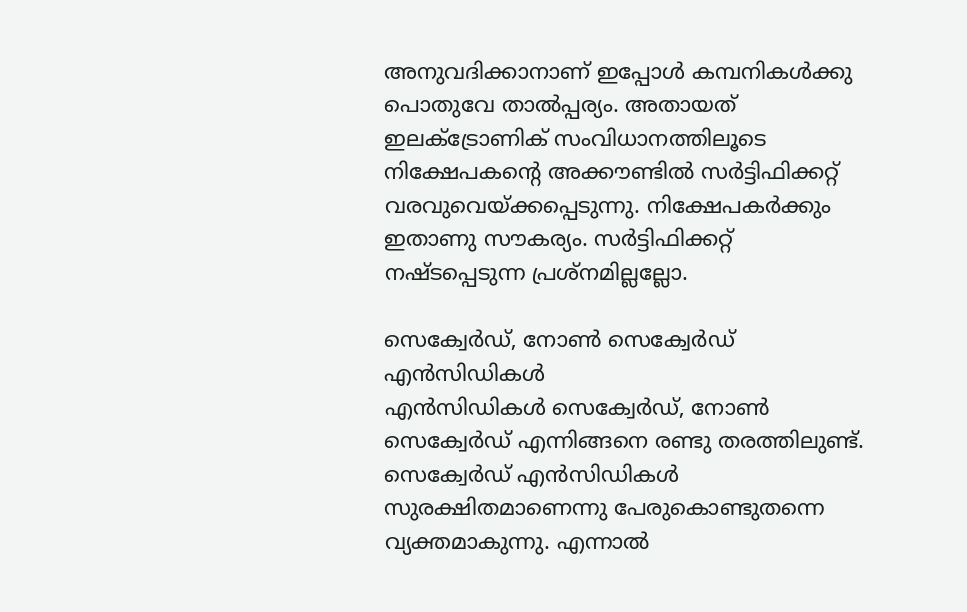അനുവദിക്കാനാണ് ഇപ്പോള്‍ കമ്പനികള്‍ക്കു പൊതുവേ താല്‍പ്പര്യം. അതായത് ഇലക്ട്രോണിക് സംവിധാനത്തിലൂടെ നിക്ഷേപകന്റെ അക്കൗണ്ടില്‍ സര്‍ട്ടിഫിക്കറ്റ് വരവുവെയ്ക്കപ്പെടുന്നു. നിക്ഷേപകര്‍ക്കും ഇതാണു സൗകര്യം. സര്‍ട്ടിഫിക്കറ്റ് നഷ്ടപ്പെടുന്ന പ്രശ്‌നമില്ലല്ലോ.

സെക്വേര്‍ഡ്, നോണ്‍ സെക്വേര്‍ഡ് എന്‍സിഡികള്‍
എന്‍സിഡികള്‍ സെക്വേര്‍ഡ്, നോണ്‍ സെക്വേര്‍ഡ് എന്നിങ്ങനെ രണ്ടു തരത്തിലുണ്ട്. സെക്വേര്‍ഡ് എന്‍സിഡികള്‍ സുരക്ഷിതമാണെന്നു പേരുകൊണ്ടുതന്നെ വ്യക്തമാകുന്നു. എന്നാല്‍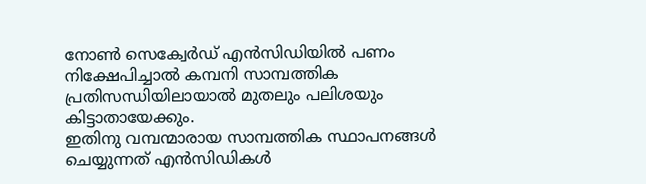നോണ്‍ സെക്വേര്‍ഡ് എന്‍സിഡിയില്‍ പണം നിക്ഷേപിച്ചാല്‍ കമ്പനി സാമ്പത്തിക പ്രതിസന്ധിയിലായാല്‍ മുതലും പലിശയും കിട്ടാതായേക്കും.
ഇതിനു വമ്പന്മാരായ സാമ്പത്തിക സ്ഥാപനങ്ങള്‍ ചെയ്യുന്നത് എന്‍സിഡികള്‍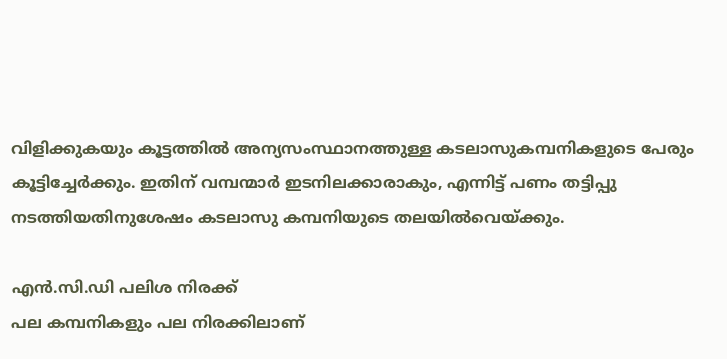വിളിക്കുകയും കൂട്ടത്തില്‍ അന്യസംസ്ഥാനത്തുള്ള കടലാസുകമ്പനികളുടെ പേരും കൂട്ടിച്ചേര്‍ക്കും. ഇതിന് വമ്പന്മാര്‍ ഇടനിലക്കാരാകും, എന്നിട്ട് പണം തട്ടിപ്പു നടത്തിയതിനുശേഷം കടലാസു കമ്പനിയുടെ തലയില്‍വെയ്ക്കും.

എന്‍.സി.ഡി പലിശ നിരക്ക്
പല കമ്പനികളും പല നിരക്കിലാണ്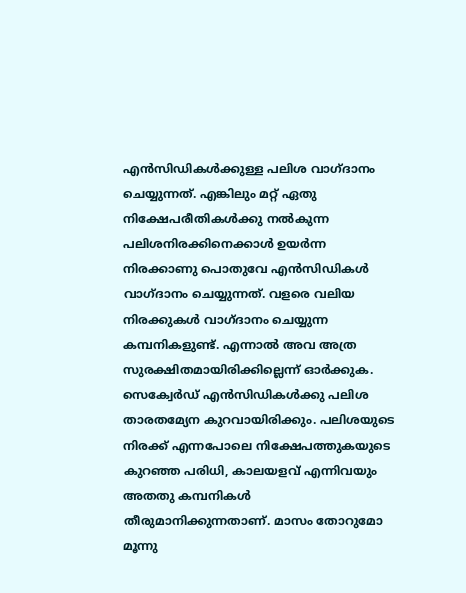എന്‍സിഡികള്‍ക്കുള്ള പലിശ വാഗ്ദാനം ചെയ്യുന്നത്. എങ്കിലും മറ്റ് ഏതു നിക്ഷേപരീതികള്‍ക്കു നല്‍കുന്ന പലിശനിരക്കിനെക്കാള്‍ ഉയര്‍ന്ന നിരക്കാണു പൊതുവേ എന്‍സിഡികള്‍ വാഗ്ദാനം ചെയ്യുന്നത്. വളരെ വലിയ നിരക്കുകള്‍ വാഗ്ദാനം ചെയ്യുന്ന കമ്പനികളുണ്ട്. എന്നാല്‍ അവ അത്ര സുരക്ഷിതമായിരിക്കില്ലെന്ന് ഓര്‍ക്കുക. സെക്വേര്‍ഡ് എന്‍സിഡികള്‍ക്കു പലിശ താരതമ്യേന കുറവായിരിക്കും. പലിശയുടെ നിരക്ക് എന്നപോലെ നിക്ഷേപത്തുകയുടെ കുറഞ്ഞ പരിധി, കാലയളവ് എന്നിവയും അതതു കമ്പനികള്‍ തീരുമാനിക്കുന്നതാണ്. മാസം തോറുമോ മൂന്നു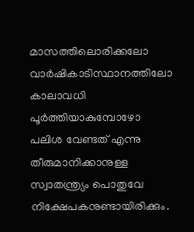മാസത്തിലൊരിക്കലോ വാര്‍ഷികാടിസ്ഥാനത്തിലോ കാലാവധി പൂര്‍ത്തിയാകുമ്പോഴോ പലിശ വേണ്ടത് എന്നു തീരുമാനിക്കാനുള്ള സ്വാതന്ത്ര്യം പൊതുവേ നിക്ഷേപകനുണ്ടായിരിക്കും.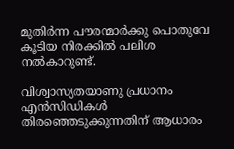മുതിര്‍ന്ന പൗരന്മാര്‍ക്കു പൊതുവേ കൂടിയ നിരക്കില്‍ പലിശ നല്‍കാറുണ്ട്.

വിശ്വാസ്യതയാണു പ്രധാനം
എന്‍സിഡികള്‍ തിരഞ്ഞെടുക്കുന്നതിന് ആധാരം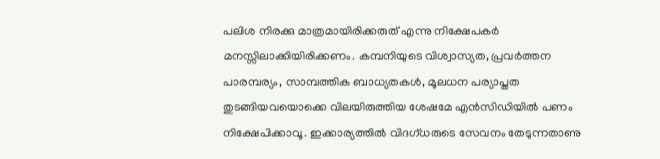പലിശ നിരക്കു മാത്രമായിരിക്കരുത് എന്നു നിക്ഷേപകര്‍ മനസ്സിലാക്കിയിരിക്കണം. കമ്പനിയുടെ വിശ്വാസ്യത, പ്രവര്‍ത്തന പാരമ്പര്യം, സാമ്പത്തിക ബാധ്യതകള്‍, മൂലധന പര്യാപ്തത തുടങ്ങിയവയൊക്കെ വിലയിരുത്തിയ ശേഷമേ എന്‍സിഡിയില്‍ പണം നിക്ഷേപിക്കാവൂ. ഇക്കാര്യത്തില്‍ വിദഗ്ധരുടെ സേവനം തേടുന്നതാണു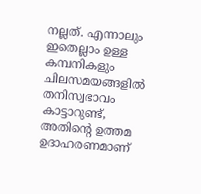നല്ലത്. എന്നാലും ഇതെല്ലാം ഉള്ള കമ്പനികളും ചിലസമയങ്ങളില്‍ തനിസ്വഭാവം  കാട്ടാറുണ്ട്, അതിന്റെ ഉത്തമ ഉദാഹരണമാണ്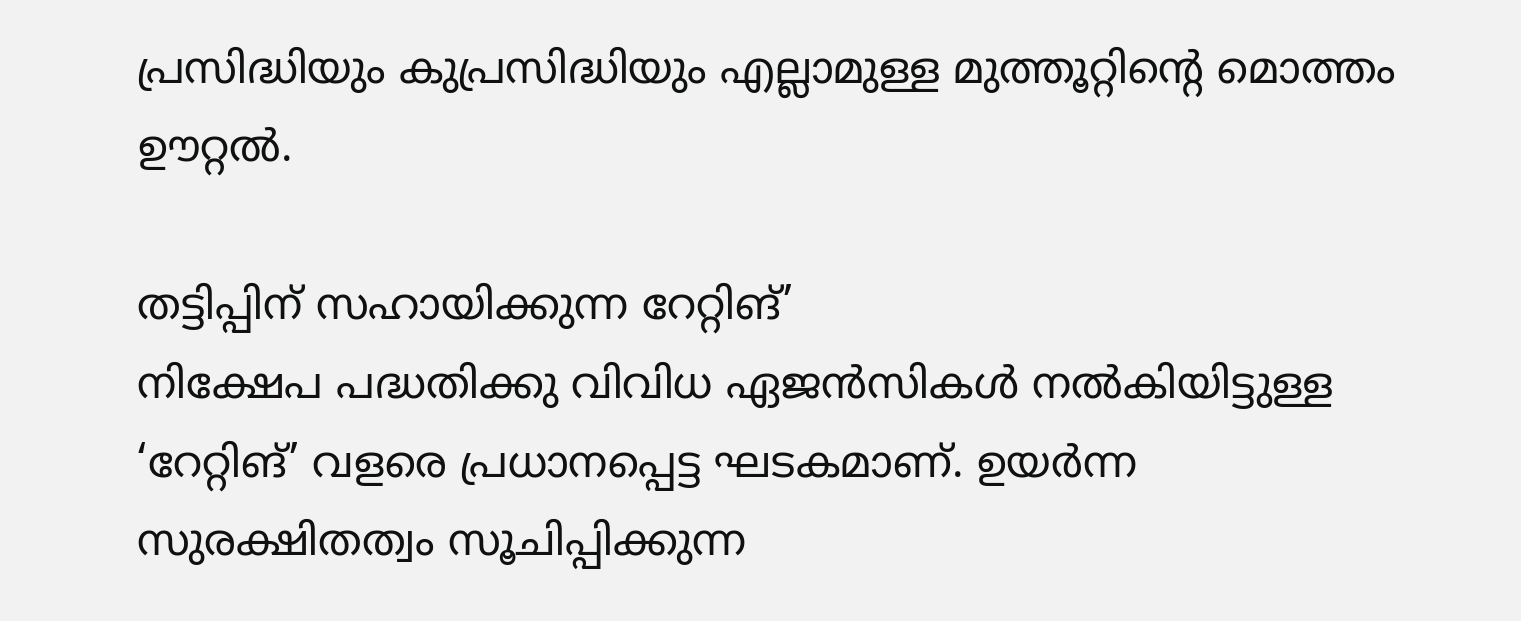പ്രസിദ്ധിയും കുപ്രസിദ്ധിയും എല്ലാമുള്ള മുത്തൂറ്റിന്റെ മൊത്തം ഊറ്റല്‍.

തട്ടിപ്പിന് സഹായിക്കുന്ന റേറ്റിങ്’
നിക്ഷേപ പദ്ധതിക്കു വിവിധ ഏജന്‍സികള്‍ നല്‍കിയിട്ടുള്ള ‘റേറ്റിങ്’ വളരെ പ്രധാനപ്പെട്ട ഘടകമാണ്. ഉയര്‍ന്ന സുരക്ഷിതത്വം സൂചിപ്പിക്കുന്ന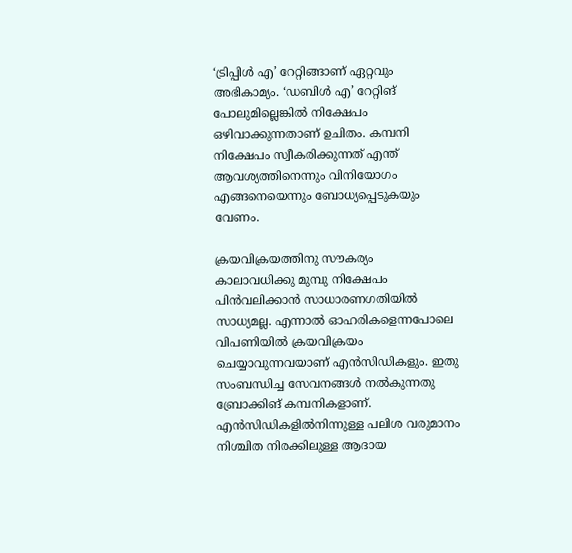‘ട്രിപ്പിള്‍ എ’ റേറ്റിങ്ങാണ് ഏറ്റവും അഭികാമ്യം. ‘ഡബിള്‍ എ’ റേറ്റിങ് പോലുമില്ലെങ്കില്‍ നിക്ഷേപം ഒഴിവാക്കുന്നതാണ് ഉചിതം. കമ്പനി നിക്ഷേപം സ്വീകരിക്കുന്നത് എന്ത് ആവശ്യത്തിനെന്നും വിനിയോഗം എങ്ങനെയെന്നും ബോധ്യപ്പെടുകയും വേണം.

ക്രയവിക്രയത്തിനു സൗകര്യം
കാലാവധിക്കു മുമ്പു നിക്ഷേപം പിന്‍വലിക്കാന്‍ സാധാരണഗതിയില്‍ സാധ്യമല്ല. എന്നാല്‍ ഓഹരികളെന്നപോലെ വിപണിയില്‍ ക്രയവിക്രയം ചെയ്യാവുന്നവയാണ് എന്‍സിഡികളും. ഇതു സംബന്ധിച്ച സേവനങ്ങള്‍ നല്‍കുന്നതു ബ്രോക്കിങ് കമ്പനികളാണ്. എന്‍സിഡികളില്‍നിന്നുള്ള പലിശ വരുമാനം നിശ്ചിത നിരക്കിലുള്ള ആദായ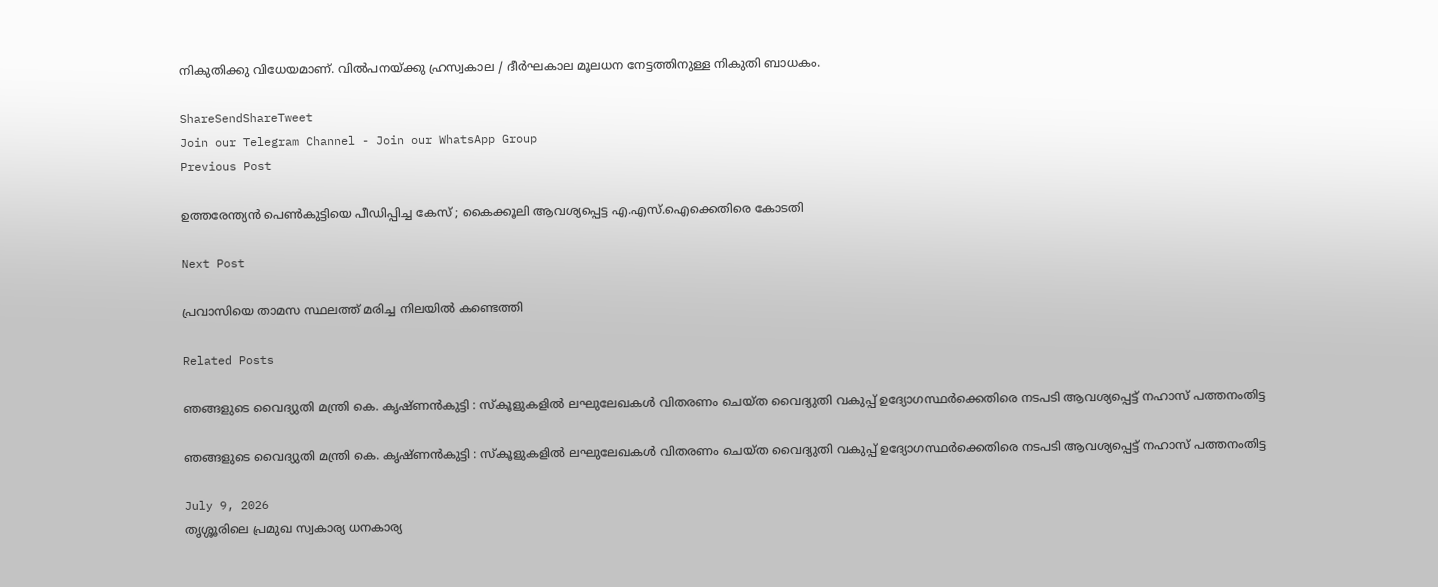നികുതിക്കു വിധേയമാണ്. വില്‍പനയ്ക്കു ഹ്രസ്വകാല / ദീര്‍ഘകാല മൂലധന നേട്ടത്തിനുള്ള നികുതി ബാധകം.

ShareSendShareTweet
Join our Telegram Channel - Join our WhatsApp Group
Previous Post

ഉത്തരേന്ത്യൻ പെൺകുട്ടിയെ പീഡിപ്പിച്ച കേസ് ; കൈക്കൂലി ആവശ്യപ്പെട്ട എ.എസ്.ഐക്കെതിരെ കോടതി

Next Post

പ്രവാസിയെ താമസ സ്ഥലത്ത് മരിച്ച നിലയില്‍ കണ്ടെത്തി

Related Posts

ഞങ്ങളുടെ വൈദ്യുതി മന്ത്രി കെ. കൃഷ്ണൻകുട്ടി : സ്കൂളുകളില്‍ ലഘുലേഖകള്‍ വിതരണം ചെയ്ത വൈദ്യുതി വകുപ്പ് ഉദ്യോഗസ്ഥര്‍ക്കെതിരെ നടപടി ആവശ്യപ്പെട്ട് നഹാസ് പത്തനംതിട്ട

ഞങ്ങളുടെ വൈദ്യുതി മന്ത്രി കെ. കൃഷ്ണൻകുട്ടി : സ്കൂളുകളില്‍ ലഘുലേഖകള്‍ വിതരണം ചെയ്ത വൈദ്യുതി വകുപ്പ് ഉദ്യോഗസ്ഥര്‍ക്കെതിരെ നടപടി ആവശ്യപ്പെട്ട് നഹാസ് പത്തനംതിട്ട

July 9, 2026
തൃശ്ശൂരിലെ പ്രമുഖ സ്വകാര്യ ധനകാര്യ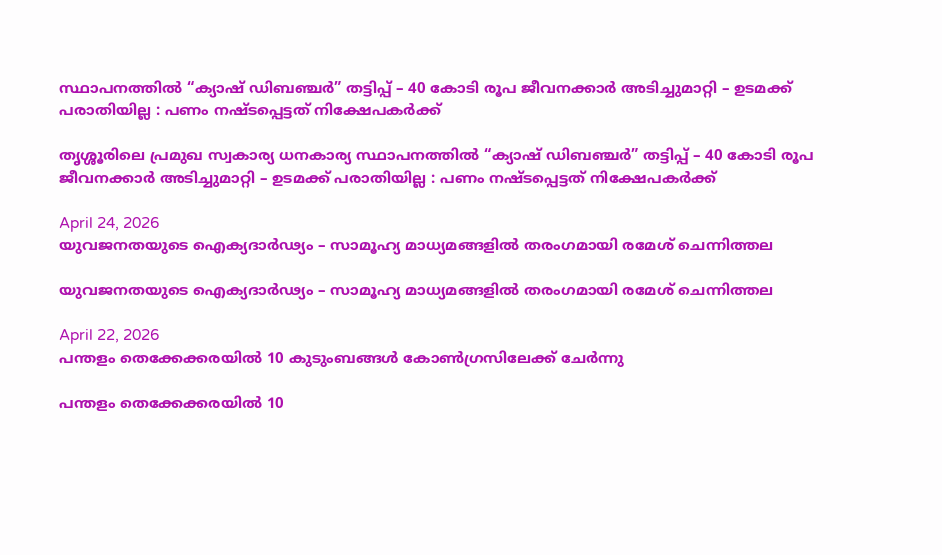സ്ഥാപനത്തില്‍ “ക്യാഷ് ഡിബഞ്ചർ” തട്ടിപ്പ് – 40 കോടി രൂപ ജീവനക്കാര്‍ അടിച്ചുമാറ്റി – ഉടമക്ക് പരാതിയില്ല : പണം നഷ്ടപ്പെട്ടത് നിക്ഷേപകര്‍ക്ക്

തൃശ്ശൂരിലെ പ്രമുഖ സ്വകാര്യ ധനകാര്യ സ്ഥാപനത്തില്‍ “ക്യാഷ് ഡിബഞ്ചർ” തട്ടിപ്പ് – 40 കോടി രൂപ ജീവനക്കാര്‍ അടിച്ചുമാറ്റി – ഉടമക്ക് പരാതിയില്ല : പണം നഷ്ടപ്പെട്ടത് നിക്ഷേപകര്‍ക്ക്

April 24, 2026
യുവജനതയുടെ ഐക്യദാർഢ്യം – സാമൂഹ്യ മാധ്യമങ്ങളിൽ തരംഗമായി രമേശ്‌ ചെന്നിത്തല

യുവജനതയുടെ ഐക്യദാർഢ്യം – സാമൂഹ്യ മാധ്യമങ്ങളിൽ തരംഗമായി രമേശ്‌ ചെന്നിത്തല

April 22, 2026
പന്തളം തെക്കേക്കരയിൽ 10 കുടുംബങ്ങൾ കോൺഗ്രസിലേക്ക് ചേർന്നു

പന്തളം തെക്കേക്കരയിൽ 10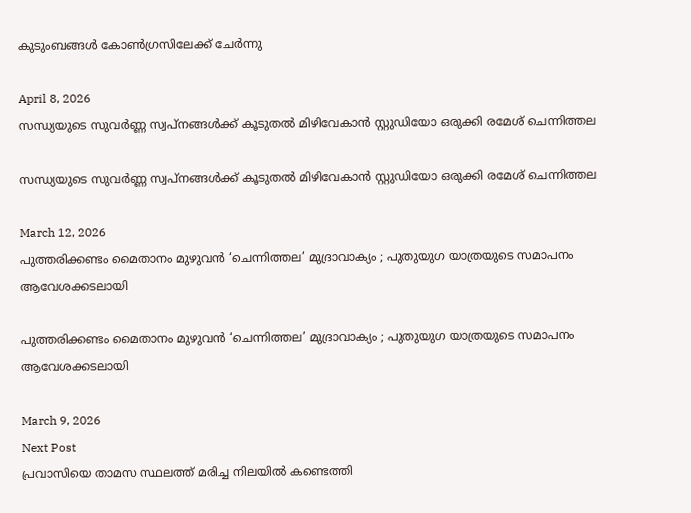കുടുംബങ്ങൾ കോൺഗ്രസിലേക്ക് ചേർന്നു

April 8, 2026
സന്ധ്യയുടെ സുവര്‍ണ്ണ സ്വപ്‌നങ്ങള്‍ക്ക് കൂടുതല്‍ മിഴിവേകാന്‍ സ്റ്റുഡിയോ ഒരുക്കി രമേശ് ചെന്നിത്തല

സന്ധ്യയുടെ സുവര്‍ണ്ണ സ്വപ്‌നങ്ങള്‍ക്ക് കൂടുതല്‍ മിഴിവേകാന്‍ സ്റ്റുഡിയോ ഒരുക്കി രമേശ് ചെന്നിത്തല

March 12, 2026
പുത്തരിക്കണ്ടം മൈതാനം മുഴുവൻ ‘ചെന്നിത്തല’ മുദ്രാവാക്യം ; പുതുയുഗ യാത്രയുടെ സമാപനം ആവേശക്കടലായി

പുത്തരിക്കണ്ടം മൈതാനം മുഴുവൻ ‘ചെന്നിത്തല’ മുദ്രാവാക്യം ; പുതുയുഗ യാത്രയുടെ സമാപനം ആവേശക്കടലായി

March 9, 2026
Next Post
പ്രവാസിയെ താമസ സ്ഥലത്ത് മരിച്ച നിലയില്‍ കണ്ടെത്തി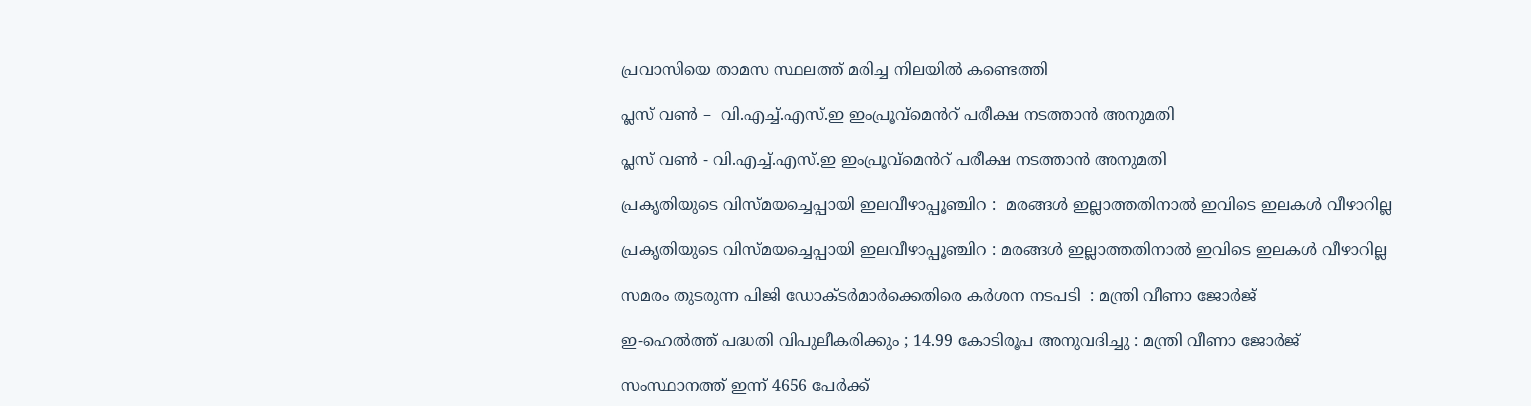പ്രവാസിയെ താമസ സ്ഥലത്ത് മരിച്ച നിലയില്‍ കണ്ടെത്തി

പ്ലസ് വൺ –  വി.എച്ച്.എസ്.ഇ ഇംപ്രൂവ്മെൻറ് പരീക്ഷ നടത്താൻ അനുമതി

പ്ലസ് വൺ - വി.എച്ച്.എസ്.ഇ ഇംപ്രൂവ്മെൻറ് പരീക്ഷ നടത്താൻ അനുമതി

പ്രകൃതിയുടെ വിസ്മയച്ചെപ്പായി ഇലവീഴാപ്പൂഞ്ചിറ :  മരങ്ങള്‍ ഇല്ലാത്തതിനാല്‍ ഇവിടെ ഇലകള്‍ വീഴാറില്ല

പ്രകൃതിയുടെ വിസ്മയച്ചെപ്പായി ഇലവീഴാപ്പൂഞ്ചിറ : മരങ്ങള്‍ ഇല്ലാത്തതിനാല്‍ ഇവിടെ ഇലകള്‍ വീഴാറില്ല

സമരം തുടരുന്ന പിജി ഡോക്ടര്‍മാര്‍ക്കെതിരെ കര്‍ശന നടപടി  : മന്ത്രി വീണാ ജോര്‍ജ്

ഇ‐ഹെല്‍ത്ത് പദ്ധതി വിപുലീകരിക്കും ; 14.99 കോടിരൂപ അനുവദിച്ചു : മന്ത്രി വീണാ ജോർജ്‌

സംസ്ഥാനത്ത് ഇന്ന് 4656 പേര്‍ക്ക്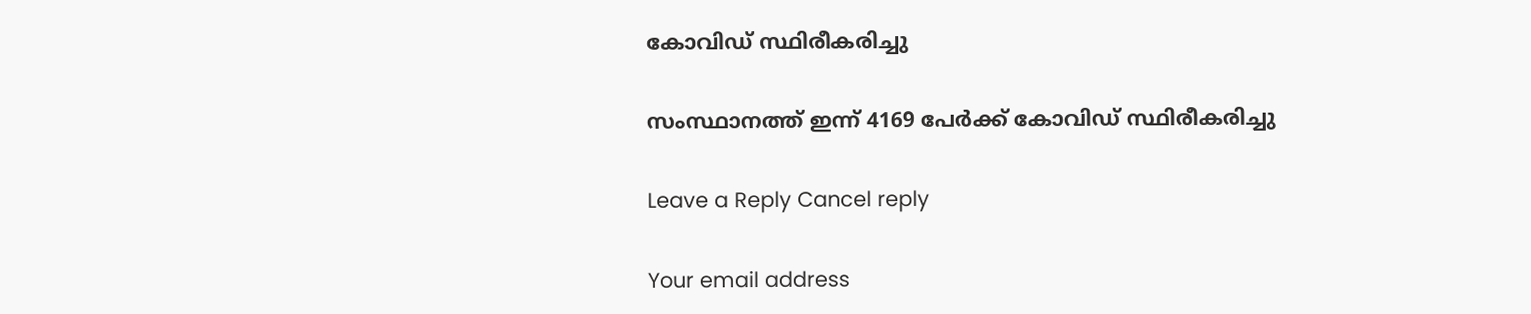കോവിഡ് സ്ഥിരീകരിച്ചു

സംസ്ഥാനത്ത് ഇന്ന് 4169 പേര്‍ക്ക് കോവിഡ് സ്ഥിരീകരിച്ചു

Leave a Reply Cancel reply

Your email address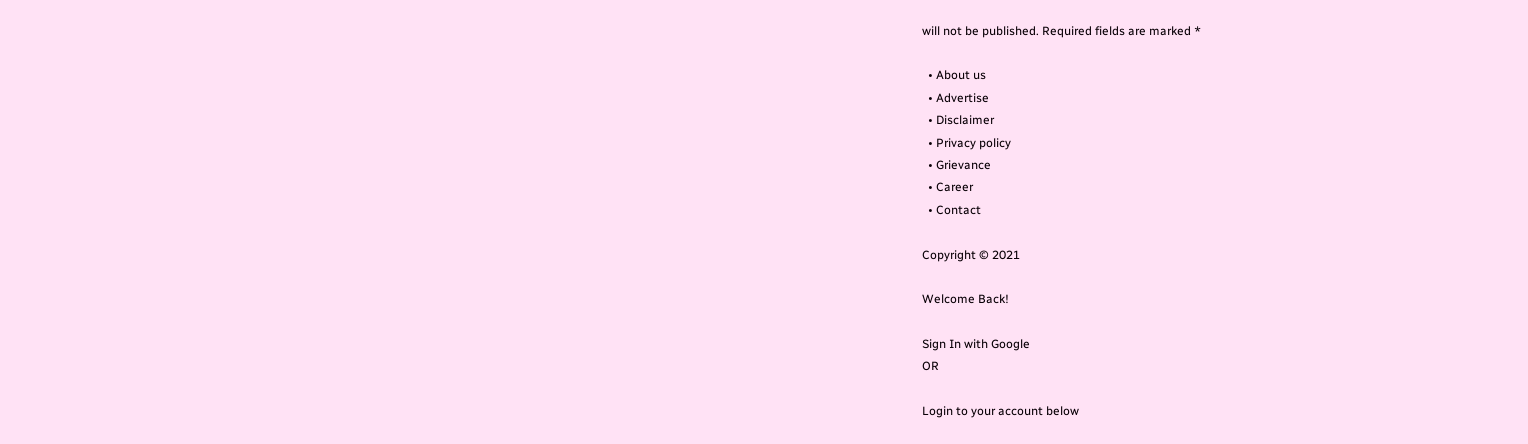will not be published. Required fields are marked *

  • About us
  • Advertise
  • Disclaimer
  • Privacy policy
  • Grievance
  • Career
  • Contact

Copyright © 2021

Welcome Back!

Sign In with Google
OR

Login to your account below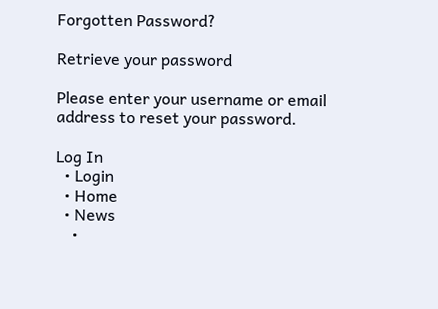Forgotten Password?

Retrieve your password

Please enter your username or email address to reset your password.

Log In
  • Login
  • Home
  • News
    •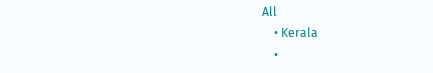All
    • Kerala
    •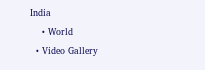India
    • World
  • Video Gallery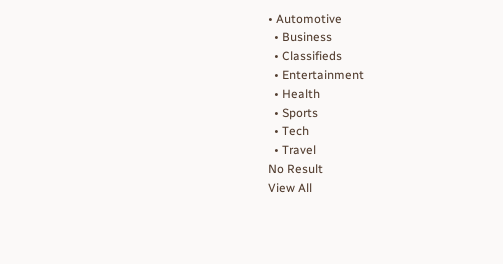• Automotive
  • Business
  • Classifieds
  • Entertainment
  • Health
  • Sports
  • Tech
  • Travel
No Result
View All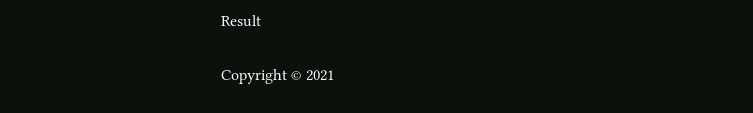Result

Copyright © 2021